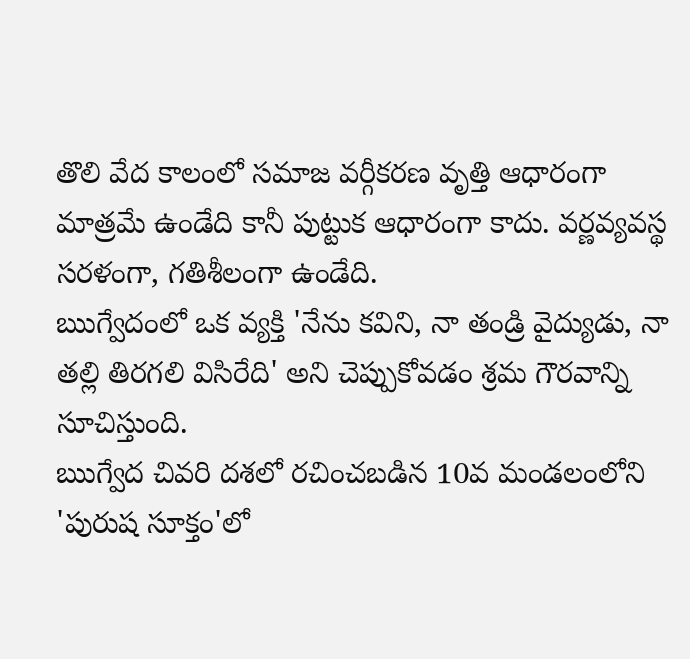తొలి వేద కాలంలో సమాజ వర్గీకరణ వృత్తి ఆధారంగా మాత్రమే ఉండేది కానీ పుట్టుక ఆధారంగా కాదు. వర్ణవ్యవస్థ సరళంగా, గతిశీలంగా ఉండేది.
ఋగ్వేదంలో ఒక వ్యక్తి 'నేను కవిని, నా తండ్రి వైద్యుడు, నా తల్లి తిరగలి విసిరేది' అని చెప్పుకోవడం శ్రమ గౌరవాన్ని సూచిస్తుంది.
ఋగ్వేద చివరి దశలో రచించబడిన 10వ మండలంలోని 'పురుష సూక్తం'లో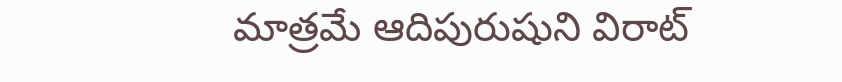మాత్రమే ఆదిపురుషుని విరాట్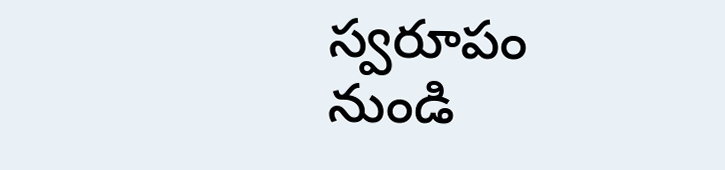స్వరూపం నుండి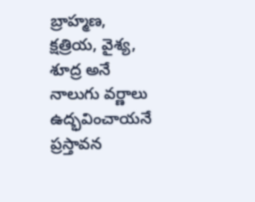బ్రాహ్మణ, క్షత్రియ, వైశ్య, శూద్ర అనే నాలుగు వర్ణాలు ఉద్భవించాయనే ప్రస్తావన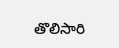తొలిసారి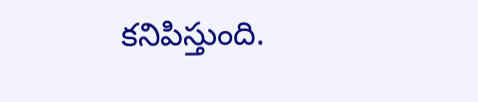కనిపిస్తుంది.